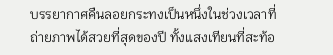บรรยากาศคืนลอยกระทงเป็นหนึ่งในช่วงเวลาที่ถ่ายภาพได้สวยที่สุดของปี ทั้งแสงเทียนที่สะท้อ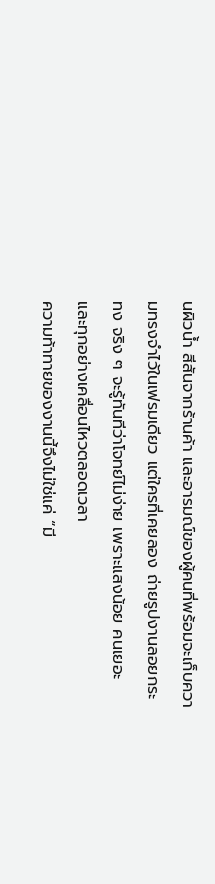นผิวน้ำ สีสันจากร้านค้า และอารมณ์ของผู้คนที่พร้อมจะเก็บความทรงจำไว้ในเฟรมเดียว แต่ใครที่เคยลอง ถ่ายรูปงานลอยกระทง จริง ๆ จะรู้ทันทีว่าโจทย์ไม่ง่าย เพราะแสงน้อย คนเยอะ และทุกอย่างเคลื่อนไหวตลอดเวลา
ความท้าทายของงานนี้จึงไม่ใช่แค่ “มี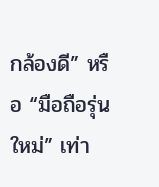กล้องดี” หรือ “มือถือรุ่นใหม่” เท่า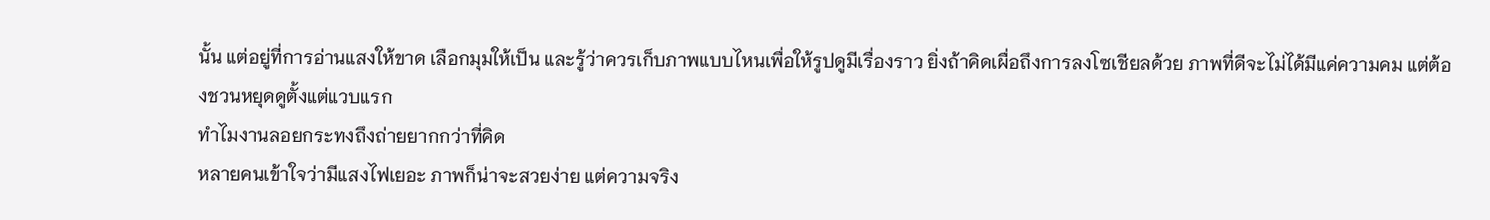นั้น แต่อยู่ที่การอ่านแสงให้ขาด เลือกมุมให้เป็น และรู้ว่าควรเก็บภาพแบบไหนเพื่อให้รูปดูมีเรื่องราว ยิ่งถ้าคิดเผื่อถึงการลงโซเชียลด้วย ภาพที่ดีจะไม่ได้มีแค่ความคม แต่ต้องชวนหยุดดูตั้งแต่แวบแรก
ทำไมงานลอยกระทงถึงถ่ายยากกว่าที่คิด
หลายคนเข้าใจว่ามีแสงไฟเยอะ ภาพก็น่าจะสวยง่าย แต่ความจริง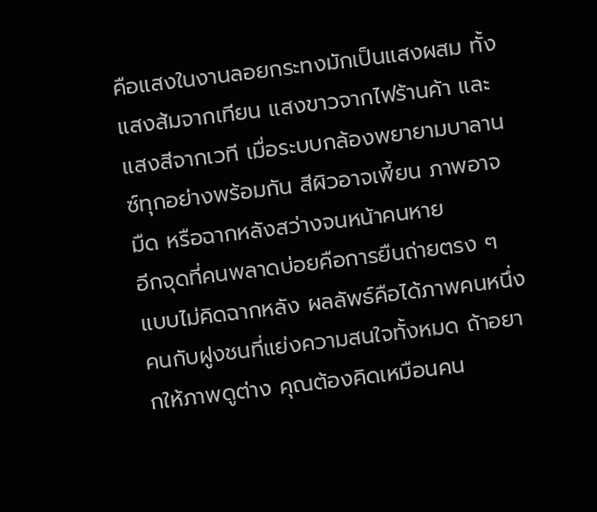คือแสงในงานลอยกระทงมักเป็นแสงผสม ทั้งแสงส้มจากเทียน แสงขาวจากไฟร้านค้า และแสงสีจากเวที เมื่อระบบกล้องพยายามบาลานซ์ทุกอย่างพร้อมกัน สีผิวอาจเพี้ยน ภาพอาจมืด หรือฉากหลังสว่างจนหน้าคนหาย
อีกจุดที่คนพลาดบ่อยคือการยืนถ่ายตรง ๆ แบบไม่คิดฉากหลัง ผลลัพธ์คือได้ภาพคนหนึ่งคนกับฝูงชนที่แย่งความสนใจทั้งหมด ถ้าอยากให้ภาพดูต่าง คุณต้องคิดเหมือนคน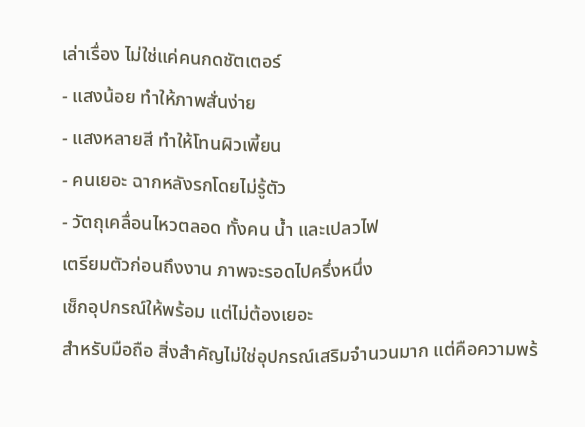เล่าเรื่อง ไม่ใช่แค่คนกดชัตเตอร์
- แสงน้อย ทำให้ภาพสั่นง่าย
- แสงหลายสี ทำให้โทนผิวเพี้ยน
- คนเยอะ ฉากหลังรกโดยไม่รู้ตัว
- วัตถุเคลื่อนไหวตลอด ทั้งคน น้ำ และเปลวไฟ
เตรียมตัวก่อนถึงงาน ภาพจะรอดไปครึ่งหนึ่ง
เช็กอุปกรณ์ให้พร้อม แต่ไม่ต้องเยอะ
สำหรับมือถือ สิ่งสำคัญไม่ใช่อุปกรณ์เสริมจำนวนมาก แต่คือความพร้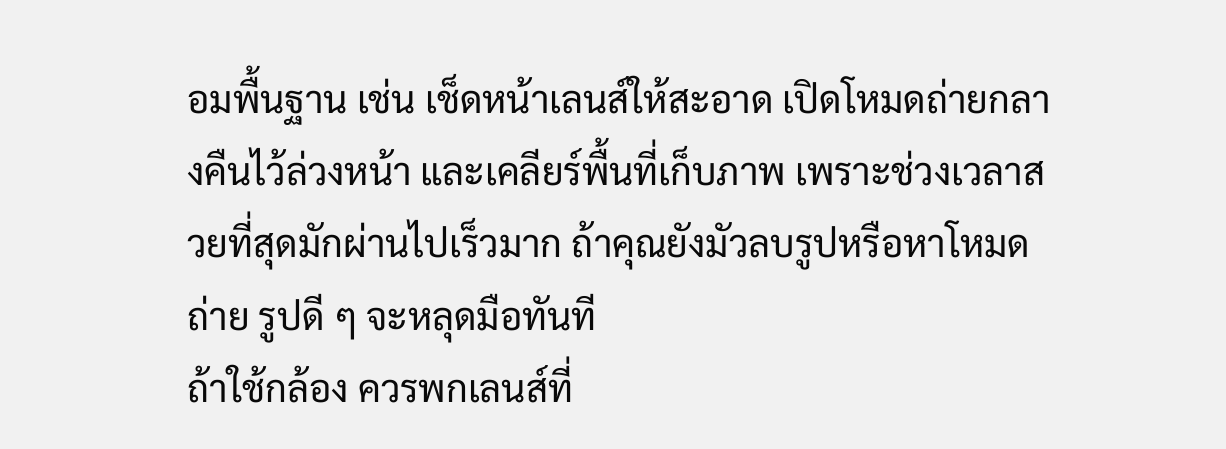อมพื้นฐาน เช่น เช็ดหน้าเลนส์ให้สะอาด เปิดโหมดถ่ายกลางคืนไว้ล่วงหน้า และเคลียร์พื้นที่เก็บภาพ เพราะช่วงเวลาสวยที่สุดมักผ่านไปเร็วมาก ถ้าคุณยังมัวลบรูปหรือหาโหมดถ่าย รูปดี ๆ จะหลุดมือทันที
ถ้าใช้กล้อง ควรพกเลนส์ที่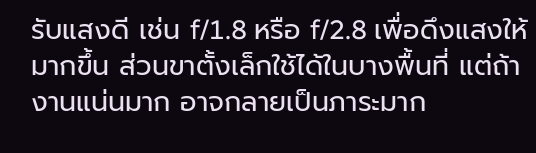รับแสงดี เช่น f/1.8 หรือ f/2.8 เพื่อดึงแสงให้มากขึ้น ส่วนขาตั้งเล็กใช้ได้ในบางพื้นที่ แต่ถ้างานแน่นมาก อาจกลายเป็นภาระมาก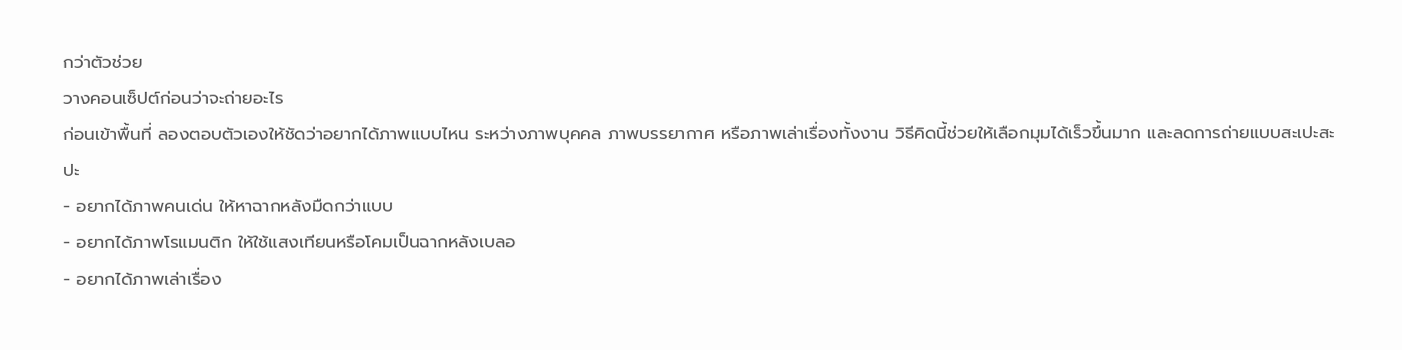กว่าตัวช่วย
วางคอนเซ็ปต์ก่อนว่าจะถ่ายอะไร
ก่อนเข้าพื้นที่ ลองตอบตัวเองให้ชัดว่าอยากได้ภาพแบบไหน ระหว่างภาพบุคคล ภาพบรรยากาศ หรือภาพเล่าเรื่องทั้งงาน วิธีคิดนี้ช่วยให้เลือกมุมได้เร็วขึ้นมาก และลดการถ่ายแบบสะเปะสะปะ
- อยากได้ภาพคนเด่น ให้หาฉากหลังมืดกว่าแบบ
- อยากได้ภาพโรแมนติก ให้ใช้แสงเทียนหรือโคมเป็นฉากหลังเบลอ
- อยากได้ภาพเล่าเรื่อง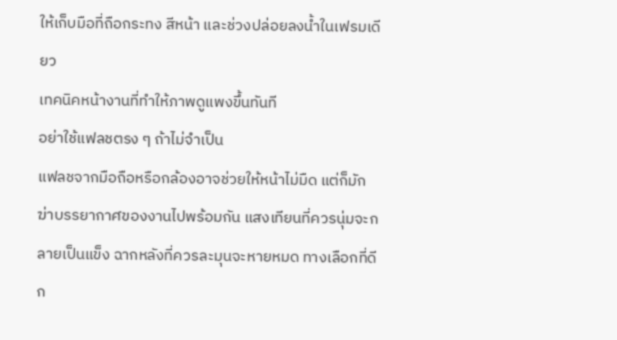ให้เก็บมือที่ถือกระทง สีหน้า และช่วงปล่อยลงน้ำในเฟรมเดียว
เทคนิคหน้างานที่ทำให้ภาพดูแพงขึ้นทันที
อย่าใช้แฟลชตรง ๆ ถ้าไม่จำเป็น
แฟลชจากมือถือหรือกล้องอาจช่วยให้หน้าไม่มืด แต่ก็มักฆ่าบรรยากาศของงานไปพร้อมกัน แสงเทียนที่ควรนุ่มจะกลายเป็นแข็ง ฉากหลังที่ควรละมุนจะหายหมด ทางเลือกที่ดีก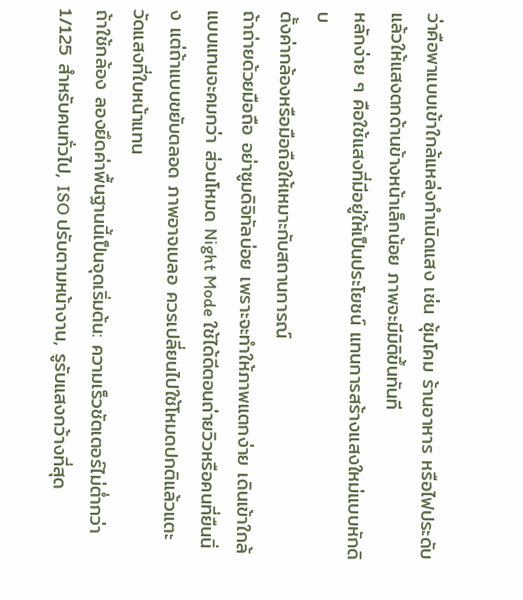ว่าคือพาแบบเข้าใกล้แหล่งกำเนิดแสง เช่น ซุ้มโคม ร้านอาหาร หรือไฟประดับ แล้วให้แสงตกด้านข้างหน้าเล็กน้อย ภาพจะมีมิติขึ้นทันที
หลักง่าย ๆ คือใช้แสงที่มีอยู่ให้เป็นประโยชน์ แทนการสร้างแสงใหม่แบบหักดิบ
ตั้งค่ากล้องหรือมือถือให้เหมาะกับสถานการณ์
ถ้าถ่ายด้วยมือถือ อย่าซูมดิจิทัลบ่อย เพราะจะทำให้ภาพแตกง่าย เดินเข้าใกล้แบบแทนจะคมกว่า ส่วนโหมด Night Mode ใช้ได้ดีตอนถ่ายวิวหรือคนที่ยืนนิ่ง แต่ถ้าแบบขยับตลอด ภาพอาจเบลอ ควรเปลี่ยนไปใช้โหมดปกติแล้วแตะวัดแสงที่ใบหน้าแทน
ถ้าใช้กล้อง ลองยึดค่าพื้นฐานนี้เป็นจุดเริ่มต้น: ความเร็วชัตเตอร์ไม่ต่ำกว่า 1/125 สำหรับคนทั่วไป, ISO ปรับตามหน้างาน, รูรับแสงกว้างที่สุด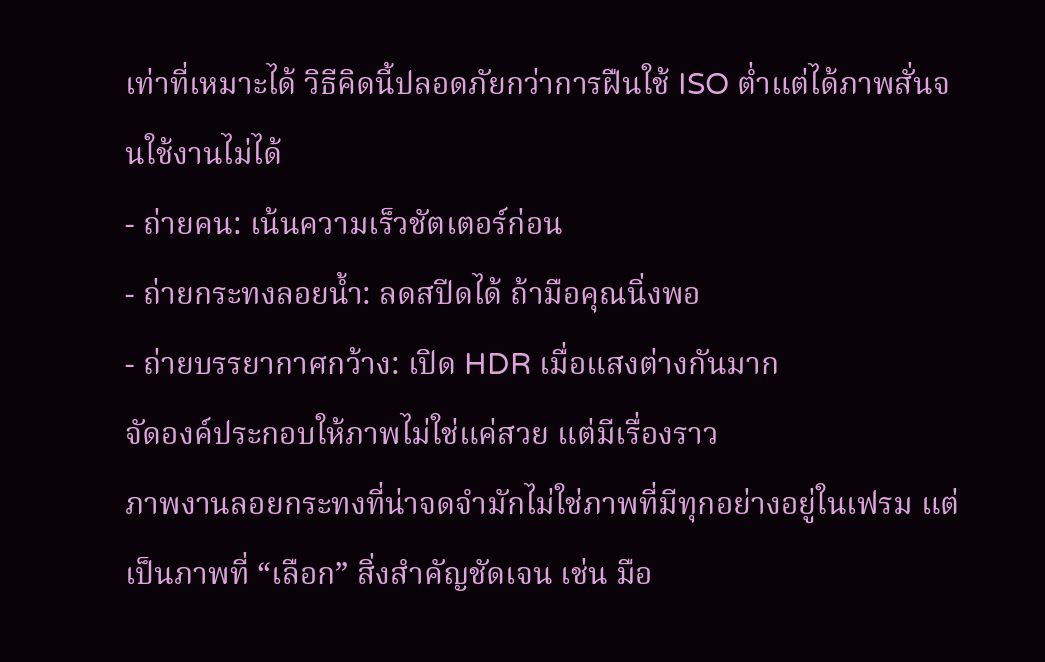เท่าที่เหมาะได้ วิธีคิดนี้ปลอดภัยกว่าการฝืนใช้ ISO ต่ำแต่ได้ภาพสั่นจนใช้งานไม่ได้
- ถ่ายคน: เน้นความเร็วชัตเตอร์ก่อน
- ถ่ายกระทงลอยน้ำ: ลดสปีดได้ ถ้ามือคุณนิ่งพอ
- ถ่ายบรรยากาศกว้าง: เปิด HDR เมื่อแสงต่างกันมาก
จัดองค์ประกอบให้ภาพไม่ใช่แค่สวย แต่มีเรื่องราว
ภาพงานลอยกระทงที่น่าจดจำมักไม่ใช่ภาพที่มีทุกอย่างอยู่ในเฟรม แต่เป็นภาพที่ “เลือก” สิ่งสำคัญชัดเจน เช่น มือ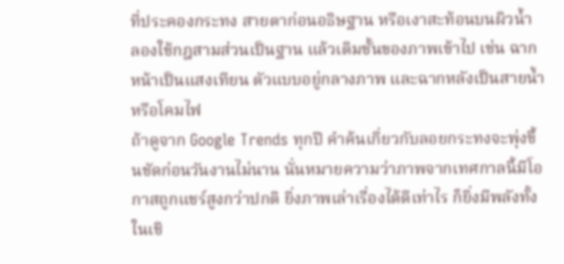ที่ประคองกระทง สายตาก่อนอธิษฐาน หรือเงาสะท้อนบนผิวน้ำ ลองใช้กฎสามส่วนเป็นฐาน แล้วเติมชั้นของภาพเข้าไป เช่น ฉากหน้าเป็นแสงเทียน ตัวแบบอยู่กลางภาพ และฉากหลังเป็นสายน้ำหรือโคมไฟ
ถ้าดูจาก Google Trends ทุกปี คำค้นเกี่ยวกับลอยกระทงจะพุ่งขึ้นชัดก่อนวันงานไม่นาน นั่นหมายความว่าภาพจากเทศกาลนี้มีโอกาสถูกแชร์สูงกว่าปกติ ยิ่งภาพเล่าเรื่องได้ดีเท่าไร ก็ยิ่งมีพลังทั้งในเชิ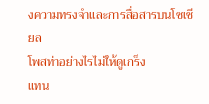งความทรงจำและการสื่อสารบนโซเชียล
โพสท่าอย่างไรไม่ให้ดูเกร็ง
แทน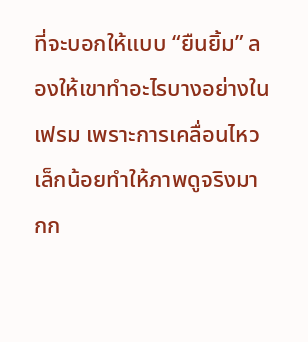ที่จะบอกให้แบบ “ยืนยิ้ม” ลองให้เขาทำอะไรบางอย่างในเฟรม เพราะการเคลื่อนไหวเล็กน้อยทำให้ภาพดูจริงมากก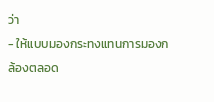ว่า
- ให้แบบมองกระทงแทนการมองกล้องตลอด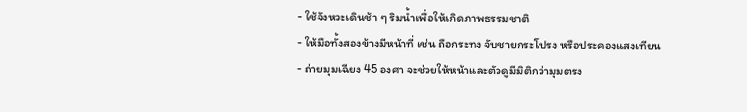- ใช้จังหวะเดินช้า ๆ ริมน้ำเพื่อให้เกิดภาพธรรมชาติ
- ให้มือทั้งสองข้างมีหน้าที่ เช่น ถือกระทง จับชายกระโปรง หรือประคองแสงเทียน
- ถ่ายมุมเฉียง 45 องศา จะช่วยให้หน้าและตัวดูมีมิติกว่ามุมตรง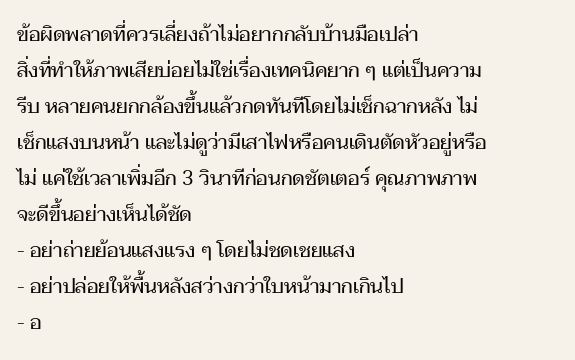ข้อผิดพลาดที่ควรเลี่ยงถ้าไม่อยากกลับบ้านมือเปล่า
สิ่งที่ทำให้ภาพเสียบ่อยไม่ใช่เรื่องเทคนิคยาก ๆ แต่เป็นความรีบ หลายคนยกกล้องขึ้นแล้วกดทันทีโดยไม่เช็กฉากหลัง ไม่เช็กแสงบนหน้า และไม่ดูว่ามีเสาไฟหรือคนเดินตัดหัวอยู่หรือไม่ แค่ใช้เวลาเพิ่มอีก 3 วินาทีก่อนกดชัตเตอร์ คุณภาพภาพจะดีขึ้นอย่างเห็นได้ชัด
- อย่าถ่ายย้อนแสงแรง ๆ โดยไม่ชดเชยแสง
- อย่าปล่อยให้พื้นหลังสว่างกว่าใบหน้ามากเกินไป
- อ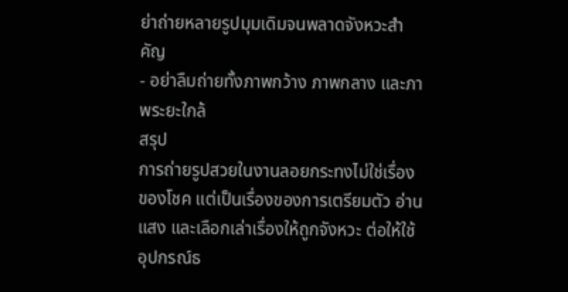ย่าถ่ายหลายรูปมุมเดิมจนพลาดจังหวะสำคัญ
- อย่าลืมถ่ายทั้งภาพกว้าง ภาพกลาง และภาพระยะใกล้
สรุป
การถ่ายรูปสวยในงานลอยกระทงไม่ใช่เรื่องของโชค แต่เป็นเรื่องของการเตรียมตัว อ่านแสง และเลือกเล่าเรื่องให้ถูกจังหวะ ต่อให้ใช้อุปกรณ์ธ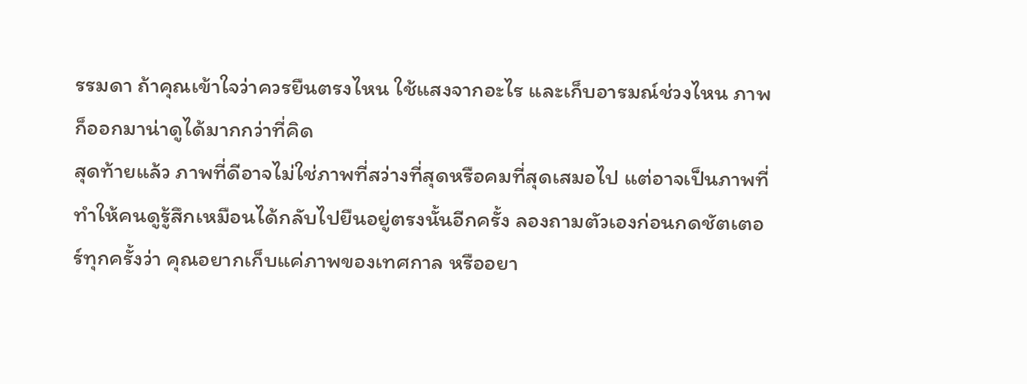รรมดา ถ้าคุณเข้าใจว่าควรยืนตรงไหน ใช้แสงจากอะไร และเก็บอารมณ์ช่วงไหน ภาพก็ออกมาน่าดูได้มากกว่าที่คิด
สุดท้ายแล้ว ภาพที่ดีอาจไม่ใช่ภาพที่สว่างที่สุดหรือคมที่สุดเสมอไป แต่อาจเป็นภาพที่ทำให้คนดูรู้สึกเหมือนได้กลับไปยืนอยู่ตรงนั้นอีกครั้ง ลองถามตัวเองก่อนกดชัตเตอร์ทุกครั้งว่า คุณอยากเก็บแค่ภาพของเทศกาล หรืออยา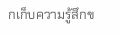กเก็บความรู้สึกข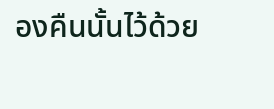องคืนนั้นไว้ด้วย